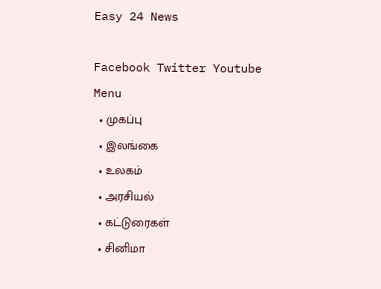Easy 24 News

Facebook Twitter Youtube
Menu
  • முகப்பு
  • இலங்கை
  • உலகம்
  • அரசியல்
  • கட்டுரைகள்
  • சினிமா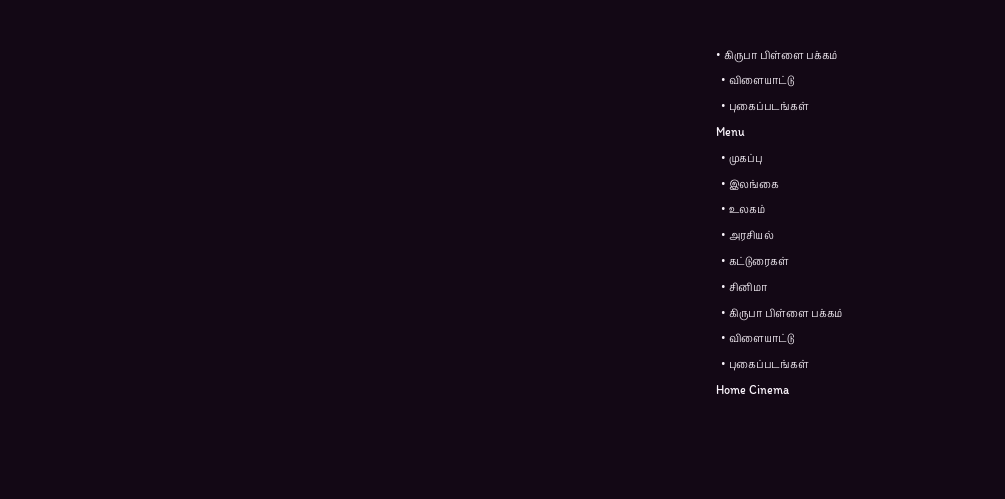• கிருபா பிள்ளை பக்கம்
  • விளையாட்டு
  • புகைப்படங்கள்
Menu
  • முகப்பு
  • இலங்கை
  • உலகம்
  • அரசியல்
  • கட்டுரைகள்
  • சினிமா
  • கிருபா பிள்ளை பக்கம்
  • விளையாட்டு
  • புகைப்படங்கள்
Home Cinema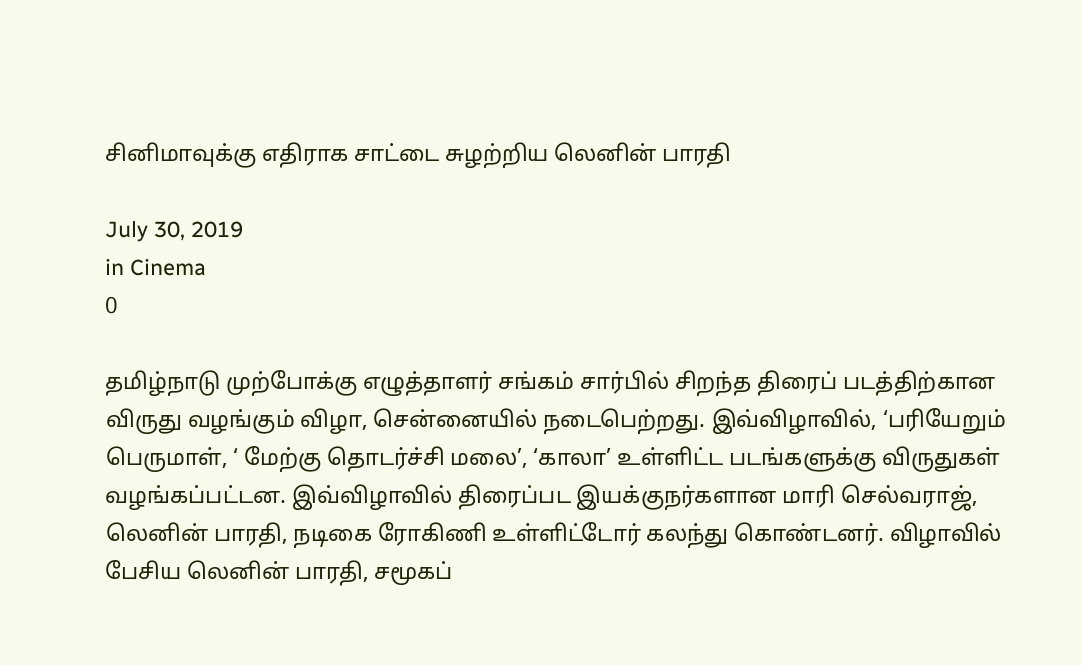சினிமாவுக்கு எதிராக சாட்டை சுழற்றிய லெனின் பாரதி

July 30, 2019
in Cinema
0

தமிழ்நாடு முற்போக்கு எழுத்தாளர் சங்கம் சார்பில் சிறந்த திரைப் படத்திற்கான விருது வழங்கும் விழா, சென்னையில் நடைபெற்றது. இவ்விழாவில், ‘பரியேறும் பெருமாள், ‘ மேற்கு தொடர்ச்சி மலை’, ‘காலா’ உள்ளிட்ட படங்களுக்கு விருதுகள் வழங்கப்பட்டன. இவ்விழாவில் திரைப்பட இயக்குநர்களான மாரி செல்வராஜ், லெனின் பாரதி, நடிகை ரோகிணி உள்ளிட்டோர் கலந்து கொண்டனர். விழாவில் பேசிய லெனின் பாரதி, சமூகப்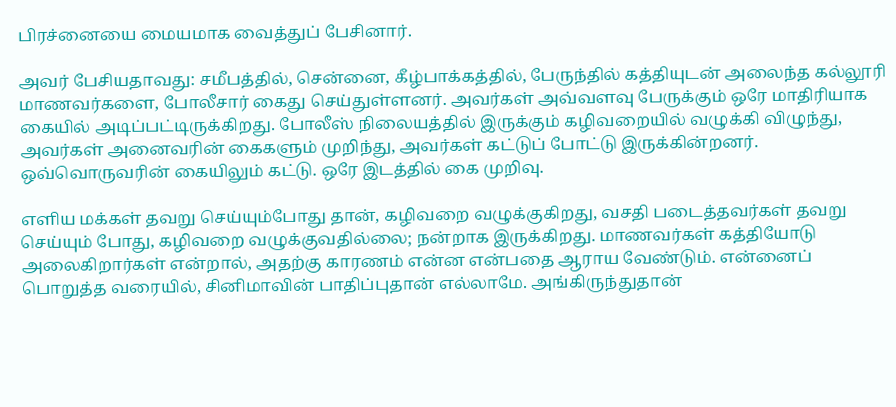பிரச்னையை மையமாக வைத்துப் பேசினார்.

அவர் பேசியதாவது: சமீபத்தில், சென்னை, கீழ்பாக்கத்தில், பேருந்தில் கத்தியுடன் அலைந்த கல்லூரி மாணவர்களை, போலீசார் கைது செய்துள்ளனர். அவர்கள் அவ்வளவு பேருக்கும் ஒரே மாதிரியாக கையில் அடிப்பட்டிருக்கிறது. போலீஸ் நிலையத்தில் இருக்கும் கழிவறையில் வழுக்கி விழுந்து, அவர்கள் அனைவரின் கைகளும் முறிந்து, அவர்கள் கட்டுப் போட்டு இருக்கின்றனர். ஒவ்வொருவரின் கையிலும் கட்டு. ஒரே இடத்தில் கை முறிவு.

எளிய மக்கள் தவறு செய்யும்போது தான், கழிவறை வழுக்குகிறது, வசதி படைத்தவர்கள் தவறு செய்யும் போது, கழிவறை வழுக்குவதில்லை; நன்றாக இருக்கிறது. மாணவர்கள் கத்தியோடு அலைகிறார்கள் என்றால், அதற்கு காரணம் என்ன என்பதை ஆராய வேண்டும். என்னைப் பொறுத்த வரையில், சினிமாவின் பாதிப்புதான் எல்லாமே. அங்கிருந்துதான்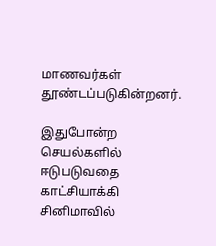மாணவர்கள் தூண்டப்படுகின்றனர்.

இதுபோன்ற செயல்களில் ஈடுபடுவதை காட்சியாக்கி சினிமாவில்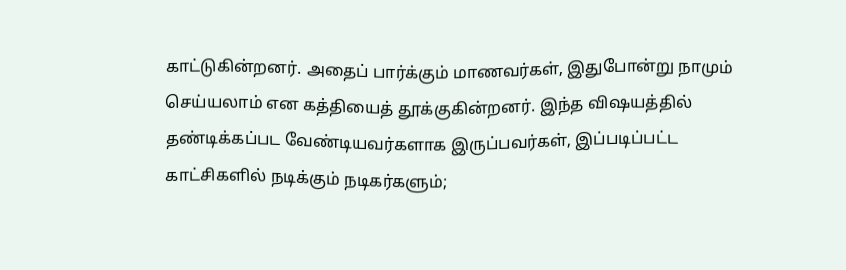காட்டுகின்றனர். அதைப் பார்க்கும் மாணவர்கள், இதுபோன்று நாமும் செய்யலாம் என கத்தியைத் தூக்குகின்றனர். இந்த விஷயத்தில் தண்டிக்கப்பட வேண்டியவர்களாக இருப்பவர்கள், இப்படிப்பட்ட காட்சிகளில் நடிக்கும் நடிகர்களும்;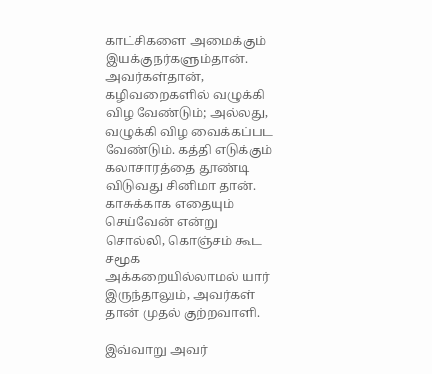காட்சிகளை அமைக்கும் இயக்குநர்களும்தான். அவர்கள்தான், கழிவறைகளில் வழுக்கி விழ வேண்டும்; அல்லது, வழுக்கி விழ வைக்கப்பட வேண்டும். கத்தி எடுக்கும் கலாசாரத்தை தூண்டி விடுவது சினிமா தான். காசுக்காக எதையும் செய்வேன் என்று சொல்லி, கொஞ்சம் கூட சமூக அக்கறையில்லாமல் யார் இருந்தாலும், அவர்கள் தான் முதல் குற்றவாளி.

இவ்வாறு அவர்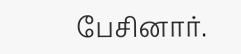பேசினார்.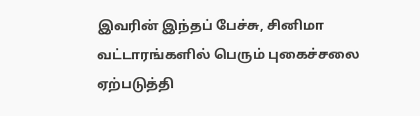இவரின் இந்தப் பேச்சு, சினிமா வட்டாரங்களில் பெரும் புகைச்சலை ஏற்படுத்தி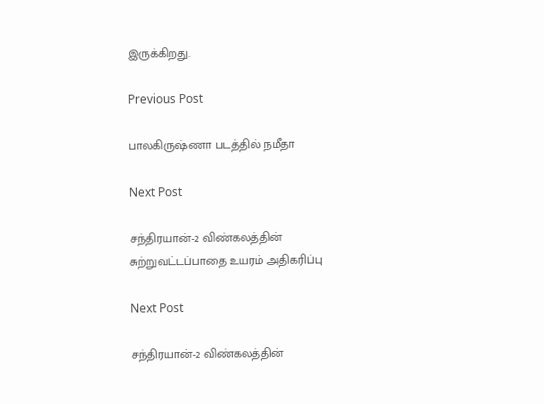இருக்கிறது.

Previous Post

பாலகிருஷ்ணா படத்தில் நமீதா

Next Post

சந்திரயான்-2 விண்கலத்தின் சுற்றுவட்டப்பாதை உயரம் அதிகரிப்பு

Next Post

சந்திரயான்-2 விண்கலத்தின்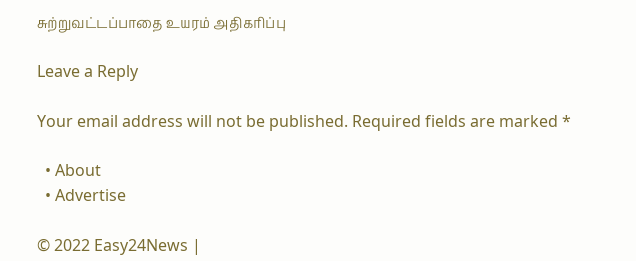சுற்றுவட்டப்பாதை உயரம் அதிகரிப்பு

Leave a Reply

Your email address will not be published. Required fields are marked *

  • About
  • Advertise

© 2022 Easy24News |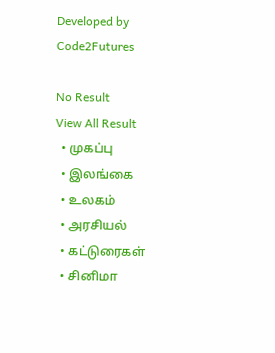Developed by Code2Futures

No Result
View All Result
  • முகப்பு
  • இலங்கை
  • உலகம்
  • அரசியல்
  • கட்டுரைகள்
  • சினிமா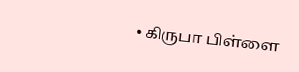• கிருபா பிள்ளை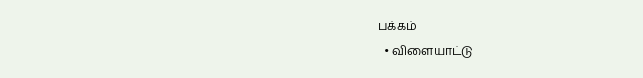பக்கம்
  • விளையாட்டு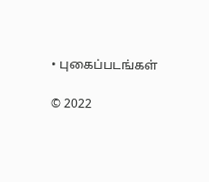• புகைப்படங்கள்

© 2022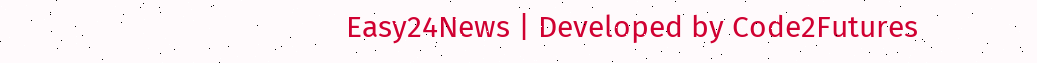Easy24News | Developed by Code2Futures